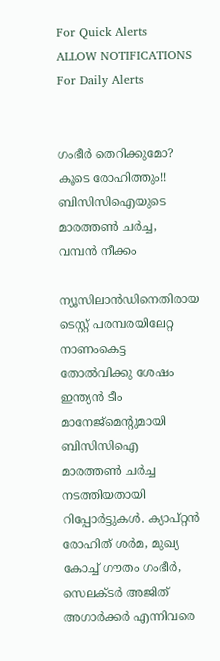For Quick Alerts
ALLOW NOTIFICATIONS
For Daily Alerts


ഗംഭീര്‍ തെറിക്കുമോ? കൂടെ രോഹിത്തും!! ബിസിസിഐയുടെ മാരത്തണ്‍ ചര്‍ച്ച, വമ്പന്‍ നീക്കം

ന്യൂസിലാന്‍ഡിനെതിരായ ടെസ്റ്റ് പരമ്പരയിലേറ്റ നാണംകെട്ട തോല്‍വിക്കു ശേഷം ഇന്ത്യന്‍ ടീം മാനേജ്‌മെന്റുമായി ബിസിസിഐ മാരത്തണ്‍ ചര്‍ച്ച നടത്തിയതായി റിപ്പോര്‍ട്ടുകള്‍. ക്യാപ്റ്റന്‍ രോഹിത് ശര്‍മ, മുഖ്യ കോച്ച് ഗൗതം ഗംഭീര്‍, സെലക്ടര്‍ അജിത് അഗാര്‍ക്കര്‍ എന്നിവരെ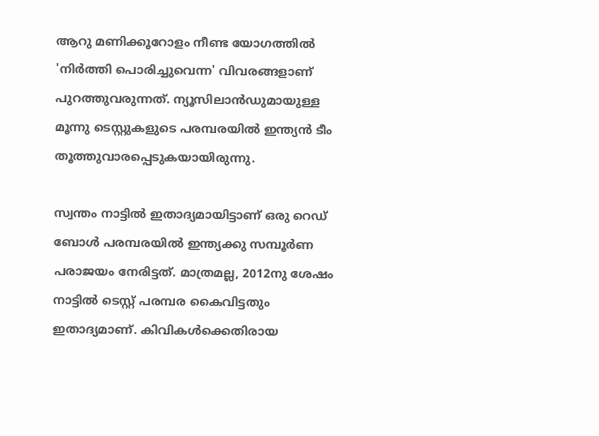ആറു മണിക്കൂറോളം നീണ്ട യോഗത്തില്‍ 'നിര്‍ത്തി പൊരിച്ചുവെന്ന' വിവരങ്ങളാണ് പുറത്തുവരുന്നത്. ന്യൂസിലാന്‍ഡുമായുള്ള മൂന്നു ടെസ്റ്റുകളുടെ പരമ്പരയില്‍ ഇന്ത്യന്‍ ടീം തൂത്തുവാരപ്പെടുകയായിരുന്നു.

സ്വന്തം നാട്ടില്‍ ഇതാദ്യമായിട്ടാണ് ഒരു റെഡ് ബോള്‍ പരമ്പരയില്‍ ഇന്ത്യക്കു സമ്പൂര്‍ണ പരാജയം നേരിട്ടത്. മാത്രമല്ല, 2012നു ശേഷം നാട്ടില്‍ ടെസ്റ്റ് പരമ്പര കൈവിട്ടതും ഇതാദ്യമാണ്. കിവികള്‍ക്കെതിരായ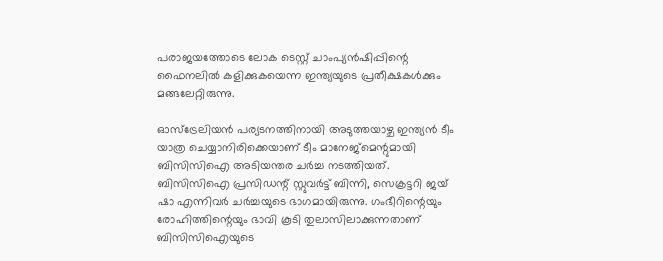പരാജയത്തോടെ ലോക ടെസ്റ്റ് ചാംപ്യന്‍ഷിപ്പിന്റെ ഫൈനലില്‍ കളിക്കുകയെന്ന ഇന്ത്യയുടെ പ്രതീക്ഷകള്‍ക്കും മങ്ങലേറ്റിരുന്നു.

ഓസ്‌ട്രേലിയന്‍ പര്യടനത്തിനായി അടുത്തയാഴ്ച ഇന്ത്യന്‍ ടീം യാത്ര ചെയ്യാനിരിക്കെയാണ് ടീം മാനേജ്മെന്റുമായി ബിസിസിഐ അടിയന്തര ചര്‍ച്ച നടത്തിയത്. ബിസിസിഐ പ്രസിഡന്റ് സ്റ്റുവര്‍ട്ട് ബിന്നി, സെക്രട്ടറി ജയ് ഷാ എന്നിവര്‍ ചര്‍ച്ചയുടെ ഭാഗമായിരുന്നു. ഗംഭീറിന്റെയും രോഹിത്തിന്റെയും ഭാവി കൂടി തുലാസിലാക്കുന്നതാണ് ബിസിസിഐയുടെ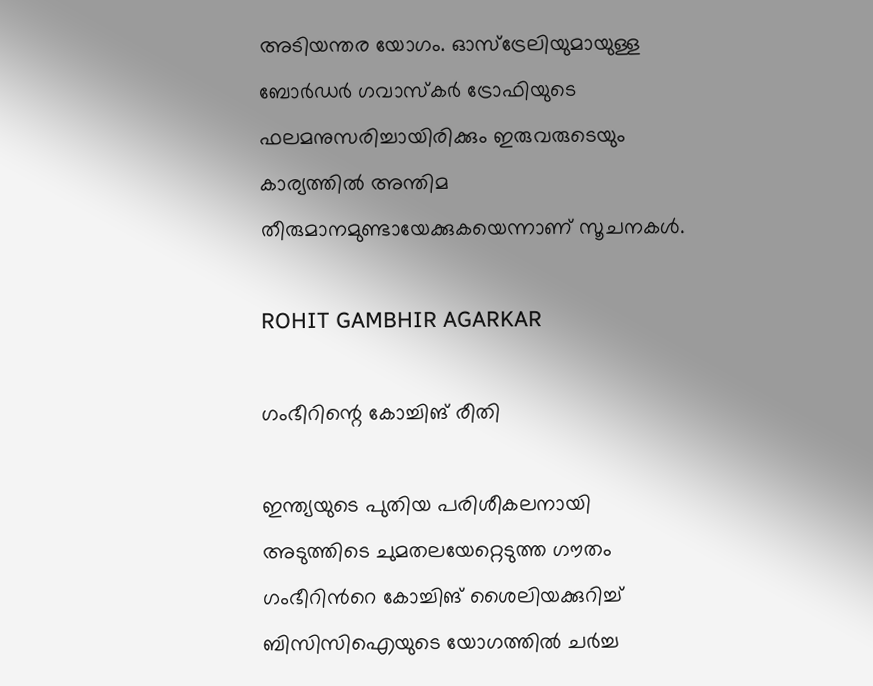അടിയന്തര യോഗം. ഓസ്‌ട്രേലിയുമായുള്ള ബോര്‍ഡര്‍ ഗവാസ്‌കര്‍ ട്രോഫിയുടെ ഫലമനുസരിച്ചായിരിക്കും ഇരുവരുടെയും കാര്യത്തില്‍ അന്തിമ തീരുമാനമുണ്ടായേക്കുകയെന്നാണ് സൂചനകള്‍.

ROHIT GAMBHIR AGARKAR

ഗംഭീറിന്റെ കോച്ചിങ് രീതി

ഇന്ത്യയുടെ പുതിയ പരിശീകലനായി അടുത്തിടെ ചുമതലയേറ്റെടുത്ത ഗൗതം ഗംഭീറിന്‍റെ കോച്ചിങ് ശൈലിയക്കുറിച്ച് ബിസിസിഐയുടെ യോഗത്തില്‍ ചര്‍ച്ച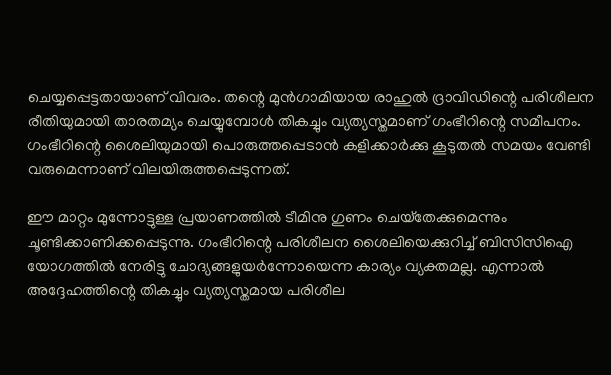ചെയ്യപ്പെട്ടതായാണ് വിവരം. തന്റെ മുന്‍ഗാമിയായ രാഹുല്‍ ദ്രാവിഡിന്റെ പരിശീലന രീതിയുമായി താരതമ്യം ചെയ്യുമ്പോള്‍ തികച്ചും വ്യത്യസ്തമാണ് ഗംഭീറിന്റെ സമീപനം. ഗംഭീറിന്റെ ശൈലിയുമായി പൊരുത്തപ്പെടാന്‍ കളിക്കാര്‍ക്കു കൂടുതല്‍ സമയം വേണ്ടി വരുമെന്നാണ് വിലയിരുത്തപ്പെടുന്നത്.

ഈ മാറ്റം മുന്നോട്ടുള്ള പ്രയാണത്തില്‍ ടീമിനു ഗുണം ചെയ്‌തേക്കുമെന്നും ചൂണ്ടിക്കാണിക്കപ്പെടുന്നു. ഗംഭീറിന്റെ പരിശീലന ശൈലിയെക്കുറിച്ച് ബിസിസിഐ യോഗത്തില്‍ നേരിട്ടു ചോദ്യങ്ങളുയര്‍ന്നോയെന്ന കാര്യം വ്യക്തമല്ല. എന്നാല്‍ അദ്ദേഹത്തിന്റെ തികച്ചും വ്യത്യസ്തമായ പരിശീല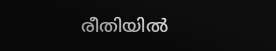രീതിയില്‍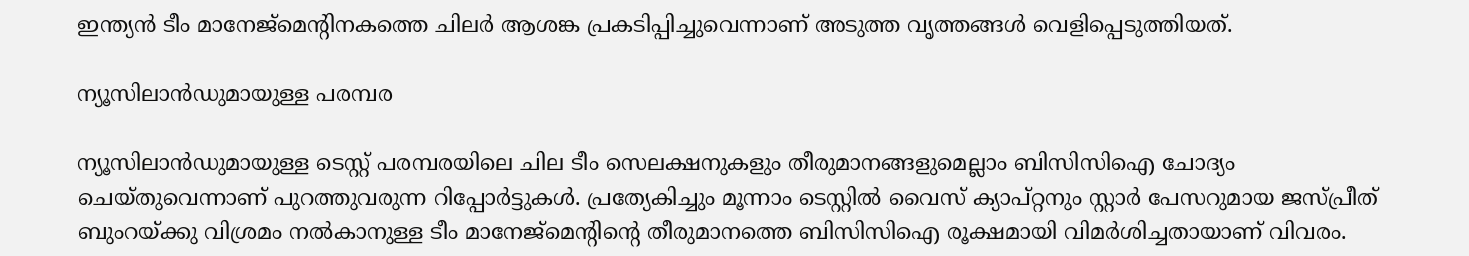ഇന്ത്യന്‍ ടീം മാനേജ്‌മെന്റിനകത്തെ ചിലര്‍ ആശങ്ക പ്രകടിപ്പിച്ചുവെന്നാണ് അടുത്ത വൃത്തങ്ങള്‍ വെളിപ്പെടുത്തിയത്.

ന്യൂസിലാന്‍ഡുമായുള്ള പരമ്പര

ന്യൂസിലാന്‍ഡുമായുള്ള ടെസ്റ്റ് പരമ്പരയിലെ ചില ടീം സെലക്ഷനുകളും തീരുമാനങ്ങളുമെല്ലാം ബിസിസിഐ ചോദ്യം ചെയ്തുവെന്നാണ് പുറത്തുവരുന്ന റിപ്പോര്‍ട്ടുകള്‍. പ്രത്യേകിച്ചും മൂന്നാം ടെസ്റ്റില്‍ വൈസ് ക്യാപ്റ്റനും സ്റ്റാര്‍ പേസറുമായ ജസ്പ്രീത് ബുംറയ്ക്കു വിശ്രമം നല്‍കാനുള്ള ടീം മാനേജ്‌മെന്റിന്റെ തീരുമാനത്തെ ബിസിസിഐ രൂക്ഷമായി വിമര്‍ശിച്ചതായാണ് വിവരം.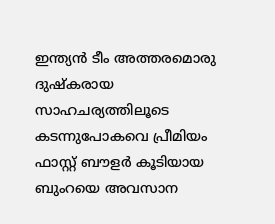ഇന്ത്യന്‍ ടീം അത്തരമൊരു ദുഷ്‌കരായ സാഹചര്യത്തിലൂടെ കടന്നുപോകവെ പ്രീമിയം ഫാസ്റ്റ് ബൗളര്‍ കൂടിയായ ബുംറയെ അവസാന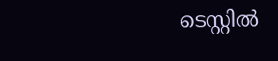ടെസ്റ്റില്‍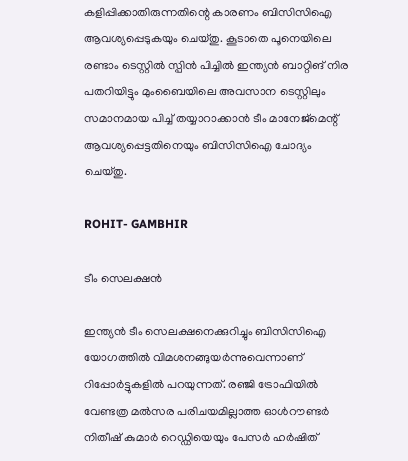കളിപ്പിക്കാതിരുന്നതിന്റെ കാരണം ബിസിസിഐ ആവശ്യപ്പെടുകയും ചെയ്തു. കൂടാതെ പൂനെയിലെ രണ്ടാം ടെസ്റ്റില്‍ സ്പിന്‍ പിച്ചില്‍ ഇന്ത്യന്‍ ബാറ്റിങ് നിര പതറിയിട്ടും മുംബൈയിലെ അവസാന ടെസ്റ്റിലും സമാനമായ പിച്ച് തയ്യാറാക്കാന്‍ ടീം മാനേജ്‌മെന്റ് ആവശ്യപ്പെട്ടതിനെയും ബിസിസിഐ ചോദ്യം ചെയ്തു.

ROHIT- GAMBHIR

ടീം സെലക്ഷന്‍

ഇന്ത്യന്‍ ടീം സെലക്ഷനെക്കുറിച്ചും ബിസിസിഐ യോഗത്തില്‍ വിമശനങ്ങുയര്‍ന്നുവെന്നാണ് റിപ്പോര്‍ട്ടുകളില്‍ പറയുന്നത്. രഞ്ജി ട്രോഫിയില്‍ വേണ്ടത്ര മല്‍സര പരിചയമില്ലാത്ത ഓള്‍റൗണ്ടര്‍ നിതീഷ് കുമാര്‍ റെഡ്ഡിയെയും പേസര്‍ ഹര്‍ഷിത്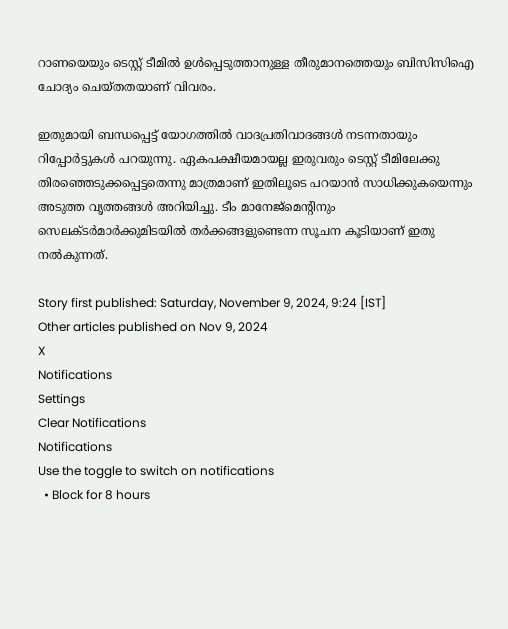റാണയെയും ടെസ്റ്റ് ടീമില്‍ ഉള്‍പ്പെടുത്താനുള്ള തീരുമാനത്തെയും ബിസിസിഐ ചോദ്യം ചെയ്തതയാണ് വിവരം.

ഇതുമായി ബന്ധപ്പെട്ട് യോഗത്തില്‍ വാദപ്രതിവാദങ്ങള്‍ നടന്നതായും റിപ്പോര്‍ട്ടുകള്‍ പറയുന്നു. ഏകപക്ഷീയമായല്ല ഇരുവരും ടെസ്റ്റ് ടീമിലേക്കു തിരഞ്ഞെടുക്കപ്പെട്ടതെന്നു മാത്രമാണ് ഇതിലൂടെ പറയാന്‍ സാധിക്കുകയെന്നും അടുത്ത വൃത്തങ്ങള്‍ അറിയിച്ചു. ടീം മാനേജ്‌മെന്റിനും സെലക്ടര്‍മാര്‍ക്കുമിടയില്‍ തര്‍ക്കങ്ങളുണ്ടെന്ന സൂചന കൂടിയാണ് ഇതു നല്‍കുന്നത്.

Story first published: Saturday, November 9, 2024, 9:24 [IST]
Other articles published on Nov 9, 2024
X
Notifications
Settings
Clear Notifications
Notifications
Use the toggle to switch on notifications
  • Block for 8 hours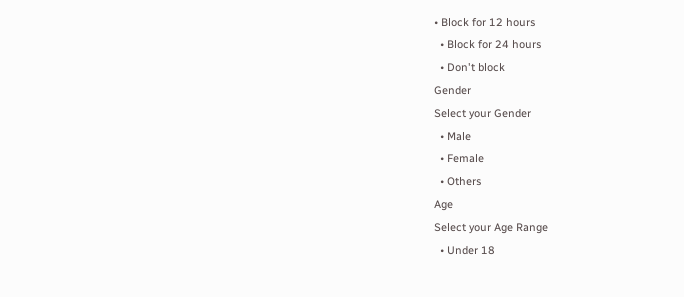• Block for 12 hours
  • Block for 24 hours
  • Don't block
Gender
Select your Gender
  • Male
  • Female
  • Others
Age
Select your Age Range
  • Under 18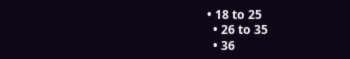• 18 to 25
  • 26 to 35
  • 36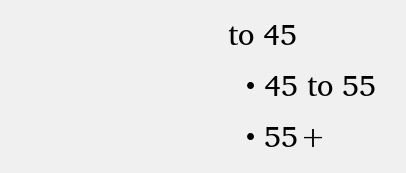to 45
  • 45 to 55
  • 55+